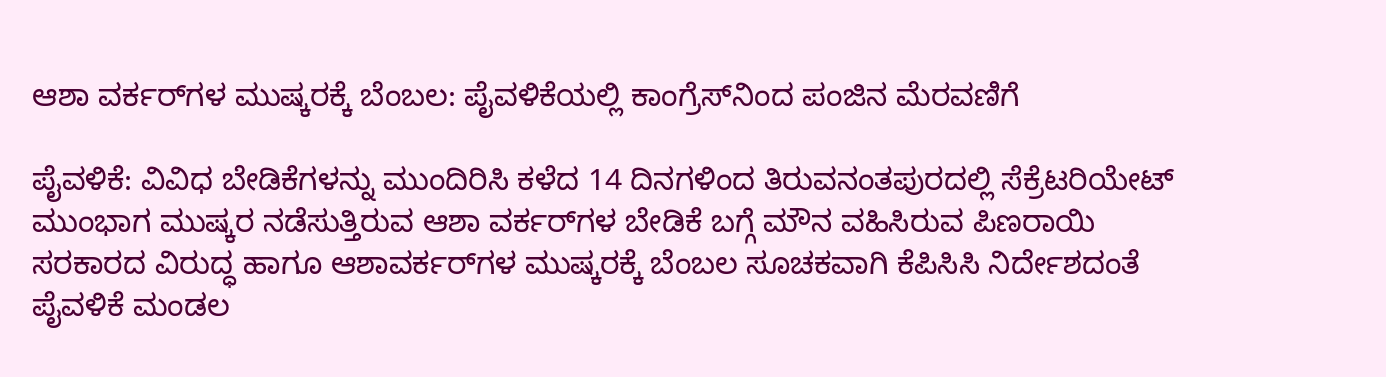ಆಶಾ ವರ್ಕರ್‌ಗಳ ಮುಷ್ಕರಕ್ಕೆ ಬೆಂಬಲ: ಪೈವಳಿಕೆಯಲ್ಲಿ ಕಾಂಗ್ರೆಸ್‌ನಿಂದ ಪಂಜಿನ ಮೆರವಣಿಗೆ

ಪೈವಳಿಕೆ: ವಿವಿಧ ಬೇಡಿಕೆಗಳನ್ನು ಮುಂದಿರಿಸಿ ಕಳೆದ 14 ದಿನಗಳಿಂದ ತಿರುವನಂತಪುರದಲ್ಲಿ ಸೆಕ್ರೆಟರಿಯೇಟ್ ಮುಂಭಾಗ ಮುಷ್ಕರ ನಡೆಸುತ್ತಿರುವ ಆಶಾ ವರ್ಕರ್‌ಗಳ ಬೇಡಿಕೆ ಬಗ್ಗೆ ಮೌನ ವಹಿಸಿರುವ ಪಿಣರಾಯಿ ಸರಕಾರದ ವಿರುದ್ಧ ಹಾಗೂ ಆಶಾವರ್ಕರ್‌ಗಳ ಮುಷ್ಕರಕ್ಕೆ ಬೆಂಬಲ ಸೂಚಕವಾಗಿ ಕೆಪಿಸಿಸಿ ನಿರ್ದೇಶದಂತೆ ಪೈವಳಿಕೆ ಮಂಡಲ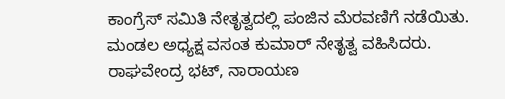ಕಾಂಗ್ರೆಸ್ ಸಮಿತಿ ನೇತೃತ್ವದಲ್ಲಿ ಪಂಜಿನ ಮೆರವಣಿಗೆ ನಡೆಯಿತು. ಮಂಡಲ ಅಧ್ಯಕ್ಷ ವಸಂತ ಕುಮಾರ್ ನೇತೃತ್ವ ವಹಿಸಿದರು. ರಾಘವೇಂದ್ರ ಭಟ್, ನಾರಾಯಣ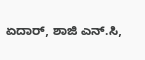ಏದಾರ್, ಶಾಜಿ ಎನ್.ಸಿ,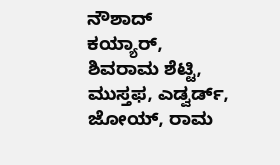ನೌಶಾದ್ ಕಯ್ಯಾರ್, ಶಿವರಾಮ ಶೆಟ್ಟಿ, ಮುಸ್ತಫ, ಎಡ್ವರ್ಡ್, ಜೋಯ್, ರಾಮ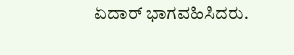ಏದಾರ್ ಭಾಗವಹಿಸಿದರು.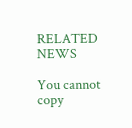RELATED NEWS

You cannot copy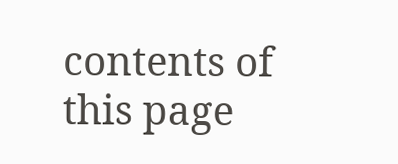contents of this page